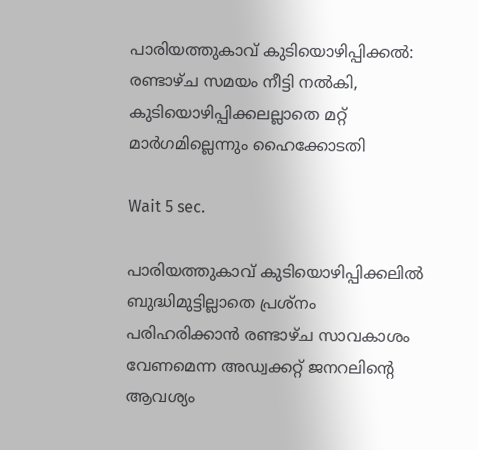പാരിയത്തുകാവ് കുടിയൊഴിപ്പിക്കൽ: രണ്ടാഴ്ച സമയം നീട്ടി നൽകി, കുടിയൊഴിപ്പിക്കലല്ലാതെ മറ്റ് മാർഗമില്ലെന്നും ഹൈക്കോടതി

Wait 5 sec.

പാരിയത്തുകാവ് കുടിയൊഴിപ്പിക്കലിൽ ബുദ്ധിമുട്ടില്ലാതെ പ്രശ്‌നം പരിഹരിക്കാന്‍ രണ്ടാഴ്ച സാവകാശം വേണമെന്ന അഡ്വക്കറ്റ് ജനറലിന്റെ ആവശ്യം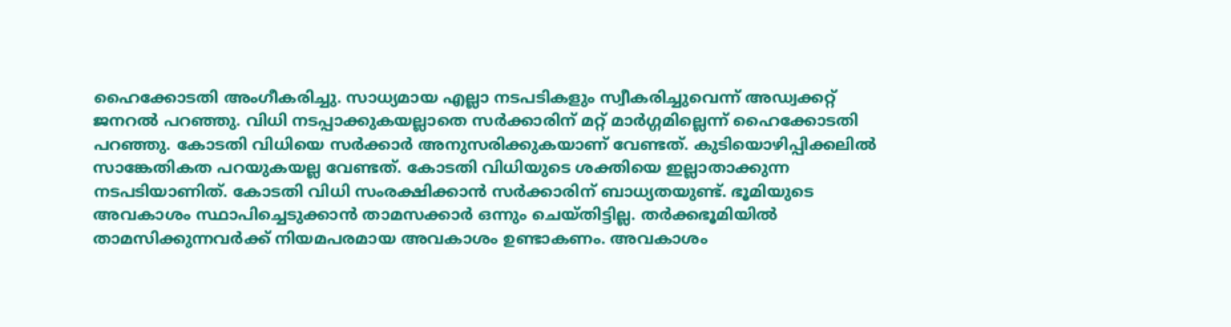ഹൈക്കോടതി അംഗീകരിച്ചു. സാധ്യമായ എല്ലാ നടപടികളും സ്വീകരിച്ചുവെന്ന് അഡ്വക്കറ്റ് ജനറല്‍ പറഞ്ഞു. വിധി നടപ്പാക്കുകയല്ലാതെ സര്‍ക്കാരിന് മറ്റ് മാര്‍ഗ്ഗമില്ലെന്ന് ഹൈക്കോടതി പറഞ്ഞു. കോടതി വിധിയെ സര്‍ക്കാര്‍ അനുസരിക്കുകയാണ് വേണ്ടത്. കുടിയൊഴിപ്പിക്കലില്‍ സാങ്കേതികത പറയുകയല്ല വേണ്ടത്. കോടതി വിധിയുടെ ശക്തിയെ ഇല്ലാതാക്കുന്ന നടപടിയാണിത്. കോടതി വിധി സംരക്ഷിക്കാന്‍ സര്‍ക്കാരിന് ബാധ്യതയുണ്ട്. ഭൂമിയുടെ അവകാശം സ്ഥാപിച്ചെടുക്കാന്‍ താമസക്കാര്‍ ഒന്നും ചെയ്തിട്ടില്ല. തര്‍ക്കഭൂമിയില്‍ താമസിക്കുന്നവര്‍ക്ക് നിയമപരമായ അവകാശം ഉണ്ടാകണം. അവകാശം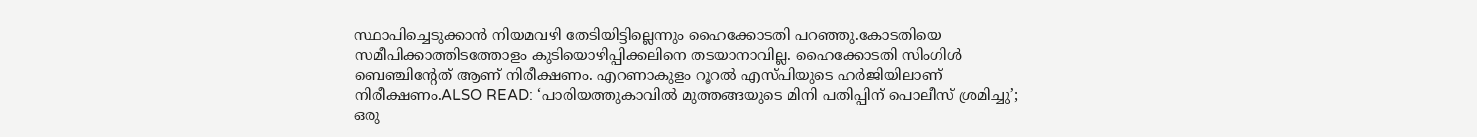സ്ഥാപിച്ചെടുക്കാന്‍ നിയമവഴി തേടിയിട്ടില്ലെന്നും ഹൈക്കോടതി പറഞ്ഞു.കോടതിയെ സമീപിക്കാത്തിടത്തോളം കുടിയൊഴിപ്പിക്കലിനെ തടയാനാവില്ല. ഹൈക്കോടതി സിംഗിള്‍ ബെഞ്ചിന്റേത് ആണ് നിരീക്ഷണം. എറണാകുളം റൂറല്‍ എസ്പിയുടെ ഹര്‍ജിയിലാണ് നിരീക്ഷണം.ALSO READ: ‘പാരിയത്തുകാവിൽ മുത്തങ്ങയുടെ മിനി പതിപ്പിന് പൊലീസ് ശ്രമിച്ചു’; ഒരു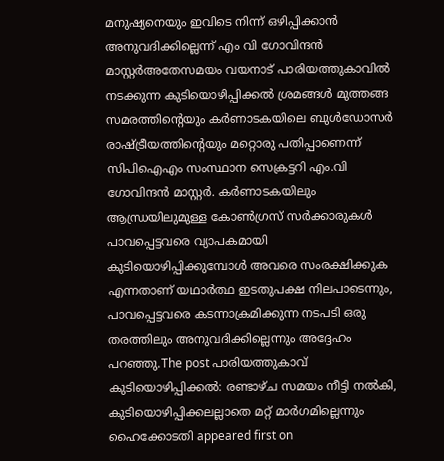മനുഷ്യനെയും ഇവിടെ നിന്ന് ഒഴിപ്പിക്കാൻ അനുവദിക്കില്ലെന്ന് എം വി ഗോവിന്ദൻ മാസ്റ്റർഅതേസമയം വയനാട് പാരിയത്തുകാവിൽ നടക്കുന്ന കുടിയൊഴിപ്പിക്കൽ ശ്രമങ്ങൾ മുത്തങ്ങ സമരത്തിന്റെയും കർണാടകയിലെ ബുൾഡോസർ രാഷ്ട്രീയത്തിന്റെയും മറ്റൊരു പതിപ്പാണെന്ന് സിപിഐഎം സംസ്ഥാന സെക്രട്ടറി എം.വി ഗോവിന്ദൻ മാസ്റ്റർ. കർണാടകയിലും ആന്ധ്രയിലുമുള്ള കോൺഗ്രസ് സർക്കാരുകൾ പാവപ്പെട്ടവരെ വ്യാപകമായി കുടിയൊഴിപ്പിക്കുമ്പോൾ അവരെ സംരക്ഷിക്കുക എന്നതാണ് യഥാർത്ഥ ഇടതുപക്ഷ നിലപാടെന്നും, പാവപ്പെട്ടവരെ കടന്നാക്രമിക്കുന്ന നടപടി ഒരു തരത്തിലും അനുവദിക്കില്ലെന്നും അദ്ദേഹം പറഞ്ഞു.The post പാരിയത്തുകാവ് കുടിയൊഴിപ്പിക്കൽ: രണ്ടാഴ്ച സമയം നീട്ടി നൽകി, കുടിയൊഴിപ്പിക്കലല്ലാതെ മറ്റ് മാർഗമില്ലെന്നും ഹൈക്കോടതി appeared first on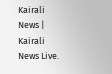Kairali News | Kairali News Live.